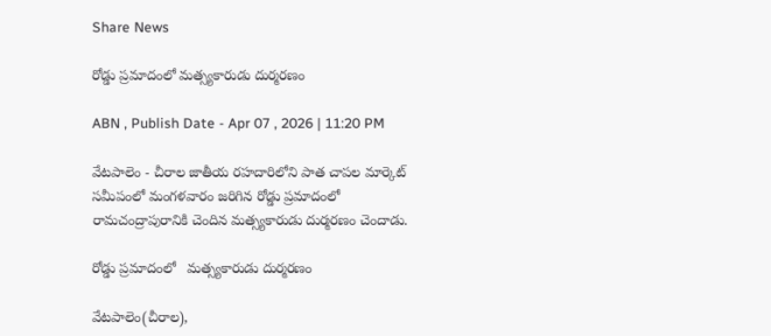Share News

రోడ్డు ప్రమాదంలో మత్స్యకారుడు దుర్మరణం

ABN , Publish Date - Apr 07 , 2026 | 11:20 PM

వేటపాలెం - చీరాల జాతీయ రహదారిలోని పాత చాపల మార్కెట్‌ సమీపంలో మంగళవారం జరిగిన రోడ్డు ప్రమాదంలో రామచంద్రాపురానికి చెందిన మత్స్యకారుడు దుర్మరణం చెందాడు.

రోడ్డు ప్రమాదంలో   మత్స్యకారుడు దుర్మరణం

వేటపాలెం(చీరాల),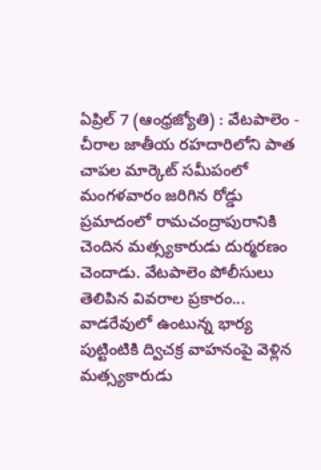ఏప్రిల్‌ 7 (ఆంధ్రజ్యోతి) : వేటపాలెం - చీరాల జాతీయ రహదారిలోని పాత చాపల మార్కెట్‌ సమీపంలో మంగళవారం జరిగిన రోడ్డు ప్రమాదంలో రామచంద్రాపురానికి చెందిన మత్స్యకారుడు దుర్మరణం చెందాడు. వేటపాలెం పోలీసులు తెలిపిన వివరాల ప్రకారం... వాడరేవులో ఉంటున్న భార్య పుట్టింటికి ద్విచక్ర వాహనంపై వెళ్లిన మత్స్యకారుడు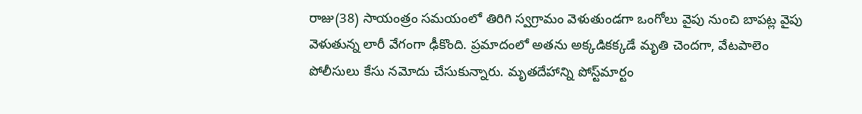రాజు(38) సాయంత్రం సమయంలో తిరిగి స్వగ్రామం వెళుతుండగా ఒంగోలు వైపు నుంచి బాపట్ల వైపు వెళుతున్న లారీ వేగంగా ఢీకొంది. ప్రమాదంలో అతను అక్కడికక్కడే మృతి చెందగా, వేటపాలెం పోలీసులు కేసు నమోదు చేసుకున్నారు. మృతదేహాన్ని పోస్ట్‌మార్టం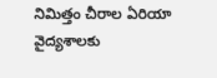నిమిత్తం చీరాల ఏరియా వైద్యశాలకు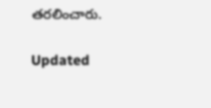తరలించారు.

Updated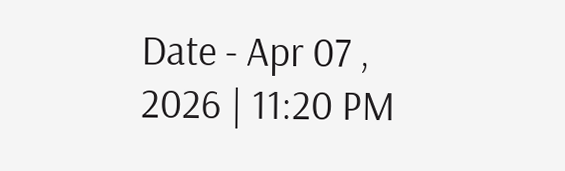Date - Apr 07 , 2026 | 11:20 PM